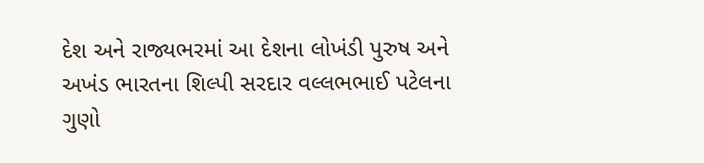દેશ અને રાજ્યભરમાં આ દેશના લોખંડી પુરુષ અને અખંડ ભારતના શિલ્પી સરદાર વલ્લભભાઈ પટેલના ગુણો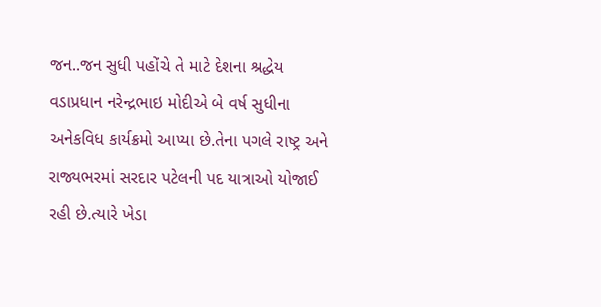જન..જન સુધી પહોંચે તે માટે દેશના શ્રદ્ધેય વડાપ્રધાન નરેન્દ્રભાઇ મોદીએ બે વર્ષ સુધીના અનેકવિધ કાર્યક્રમો આપ્યા છે.તેના પગલે રાષ્ટ્ર અને રાજ્યભરમાં સરદાર પટેલની પદ યાત્રાઓ યોજાઈ રહી છે.ત્યારે ખેડા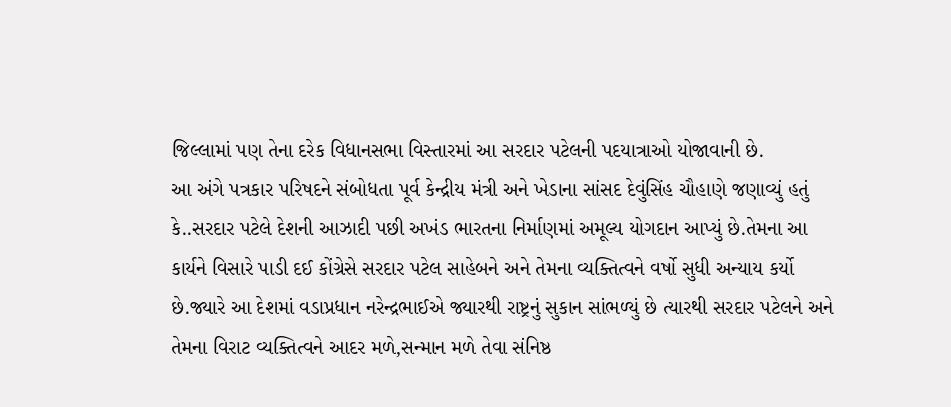જિલ્લામાં પણ તેના દરેક વિધાનસભા વિસ્તારમાં આ સરદાર પટેલની પદયાત્રાઓ યોજાવાની છે.
આ અંગે પત્રકાર પરિષદને સંબોધતા પૂર્વ કેન્દ્રીય મંત્રી અને ખેડાના સાંસદ દેવુંસિંહ ચૌહાણે જણાવ્યું હતું કે..સરદાર પટેલે દેશની આઝાદી પછી અખંડ ભારતના નિર્માણમાં અમૂલ્ય યોગદાન આપ્યું છે.તેમના આ કાર્યને વિસારે પાડી દઈ કોંગ્રેસે સરદાર પટેલ સાહેબને અને તેમના વ્યક્તિત્વને વર્ષો સુધી અન્યાય કર્યો છે.જ્યારે આ દેશમાં વડાપ્રધાન નરેન્દ્રભાઈએ જ્યારથી રાષ્ટ્રનું સુકાન સાંભળ્યું છે ત્યારથી સરદાર પટેલને અને તેમના વિરાટ વ્યક્તિત્વને આદર મળે,સન્માન મળે તેવા સંનિષ્ઠ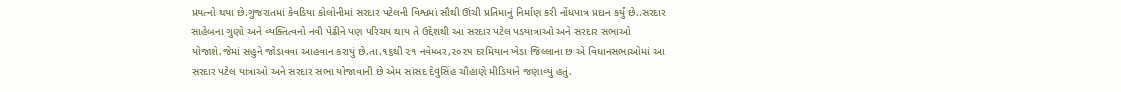પ્રયત્નો થયા છે.ગુજરાતમાં કેવડિયા કોલોનીમાં સરદાર પટેલની વિશ્વમાં સૌથી ઊંચી પ્રતિમાનું નિર્માણ કરી નોંધપાત્ર પ્રદાન કર્યું છે..સરદાર સાહેબના ગુણો અને વ્યક્તિત્વનો નવી પેઢીને પણ પરિચય થાય તે ઉદ્દેશથી આ સરદાર પટેલ પડયાત્રાઓ અને સરદાર સભાઓ યોજાશે.જેમાં સહુને જોડાવવા આહવાન કરાયું છે.તા.૧૬થી ૨૧ નવેમ્બર,૨૦૨૫ દરમિયાન ખેડા જિલ્લાના છ એ વિધાનસભાઓમાં આ સરદાર પટેલ યાત્રાઓ અને સરદાર સભા યોજાવાની છે એમ સાંસદ દેવુસિંહ ચૌહાણે મીડિયાને જણાવ્યું હતું.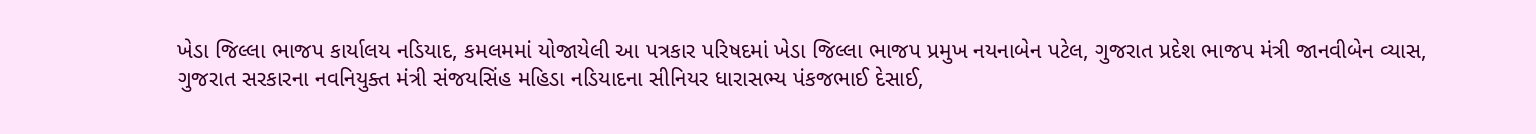ખેડા જિલ્લા ભાજપ કાર્યાલય નડિયાદ, કમલમમાં યોજાયેલી આ પત્રકાર પરિષદમાં ખેડા જિલ્લા ભાજપ પ્રમુખ નયનાબેન પટેલ, ગુજરાત પ્રદેશ ભાજપ મંત્રી જાનવીબેન વ્યાસ, ગુજરાત સરકારના નવનિયુક્ત મંત્રી સંજયસિંહ મહિડા નડિયાદના સીનિયર ધારાસભ્ય પંકજભાઈ દેસાઈ,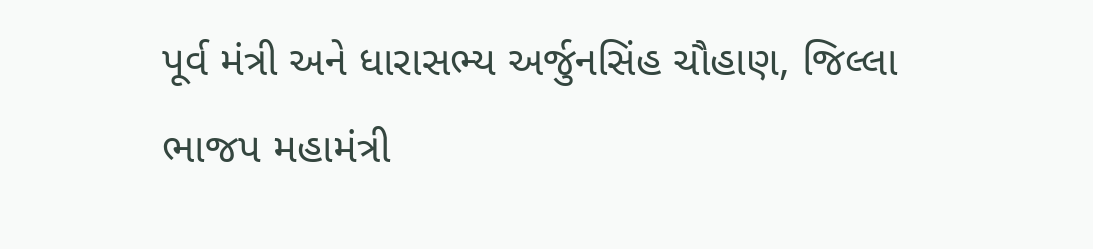પૂર્વ મંત્રી અને ધારાસભ્ય અર્જુનસિંહ ચૌહાણ, જિલ્લા ભાજપ મહામંત્રી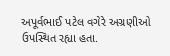અપૂર્વભાઈ પટેલ વગેરે અગ્રણીઓ ઉપસ્થિત રહ્યા હતા.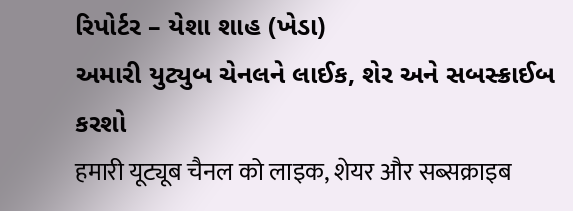રિપોર્ટર – યેશા શાહ (ખેડા)
અમારી યુટ્યુબ ચેનલને લાઈક, શેર અને સબસ્ક્રાઈબ કરશો
हमारी यूट्यूब चैनल को लाइक, शेयर और सब्सक्राइब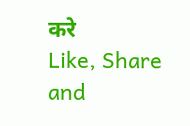करे
Like, Share and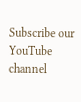Subscribe our YouTube channel